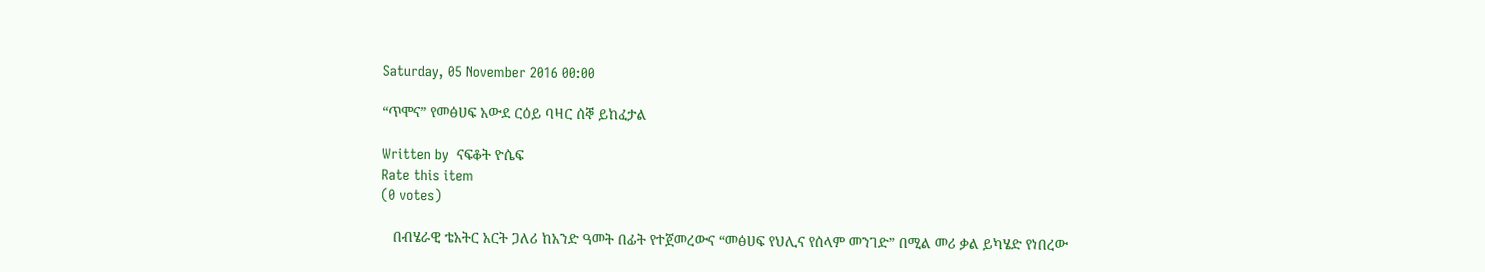Saturday, 05 November 2016 00:00

“ጥሞና” የመፅሀፍ አውደ ርዕይ ባዛር ሰኞ ይከፈታል

Written by  ናፍቆት ዮሴፍ
Rate this item
(0 votes)

   በብሄራዊ ቴአትር አርት ጋለሪ ከአንድ ዓመት በፊት የተጀመረውና “መፅሀፍ የህሊና የሰላም መንገድ” በሚል መሪ ቃል ይካሄድ የነበረው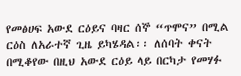የመፅሀፍ አውደ ርዕይና ባዛር ሰኞ “ጥሞና” በሚል ርዕስ ለአራተኛ ጊዜ ይካሄዳል፡፡ ለሰባት ቀናት በሚቆየው በዚህ አውደ ርዕይ ላይ በርካታ የመሃፉ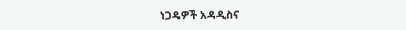ነጋዴዎች አዳዲስና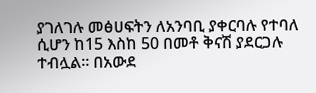ያገለገሉ መፅሀፍትን ለአንባቢ ያቀርባሉ የተባለ ሲሆን ከ15 እስከ 50 በመቶ ቅናሽ ያደርጋሉ ተብሏል፡፡ በአውደ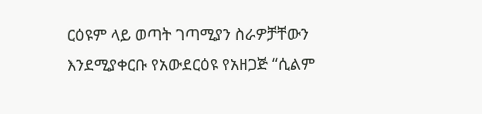ርዕዩም ላይ ወጣት ገጣሚያን ስራዎቻቸውን እንደሚያቀርቡ የአውደርዕዩ የአዘጋጅ “ሲልም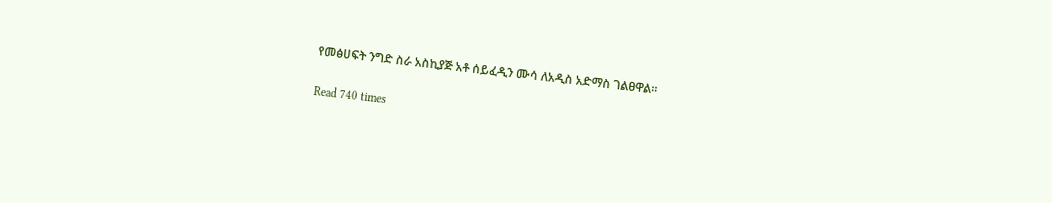የመፅሀፍት ንግድ ስራ አስኪያጅ አቶ ሰይፈዲን ሙሳ ለአዲስ አድማስ ገልፀዋል፡፡

Read 740 times